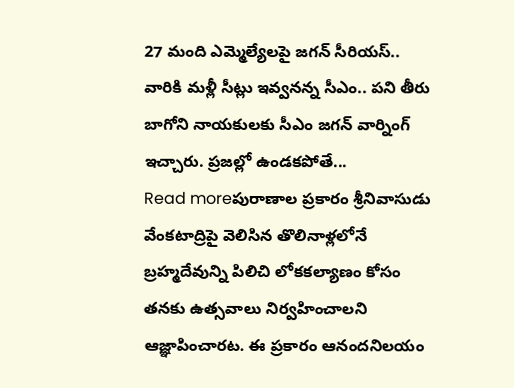27 మంది ఎమ్మెల్యేలపై జగన్ సీరియస్.. వారికి మళ్లీ సీట్లు ఇవ్వనన్న సీఎం.. పని తీరు బాగోని నాయకులకు సీఎం జగన్ వార్నింగ్ ఇచ్చారు. ప్రజల్లో ఉండకపోతే...
Read moreపురాణాల ప్రకారం శ్రీనివాసుడు వేంకటాద్రిపై వెలిసిన తొలినాళ్లలోనే బ్రహ్మదేవున్ని పిలిచి లోకకల్యాణం కోసం తనకు ఉత్సవాలు నిర్వహించాలని ఆజ్ఞాపించారట. ఈ ప్రకారం ఆనందనిలయం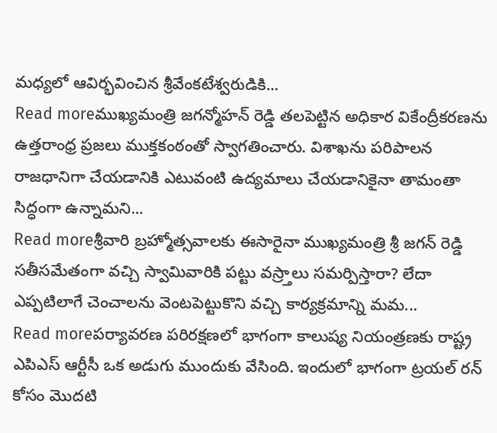మధ్యలో ఆవిర్భవించిన శ్రీవేంకటేశ్వరుడికి...
Read moreముఖ్యమంత్రి జగన్మోహన్ రెడ్డి తలపెట్టిన అధికార వికేంద్రీకరణను ఉత్తరాంధ్ర ప్రజలు ముక్తకంఠంతో స్వాగతించారు. విశాఖను పరిపాలన రాజధానిగా చేయడానికి ఎటువంటి ఉద్యమాలు చేయడానికైనా తామంతా సిద్ధంగా ఉన్నామని...
Read moreశ్రీవారి బ్రహ్మోత్సవాలకు ఈసారైనా ముఖ్యమంత్రి శ్రీ జగన్ రెడ్డి సతీసమేతంగా వచ్చి స్వామివారికి పట్టు వస్ర్తాలు సమర్పిస్తారా? లేదా ఎప్పటిలాగే చెంచాలను వెంటపెట్టుకొని వచ్చి కార్యక్రమాన్ని మమ...
Read moreపర్యావరణ పరిరక్షణలో భాగంగా కాలుష్య నియంత్రణకు రాష్ట్ర ఎపిఎస్ ఆర్టీసీ ఒక అడుగు ముందుకు వేసింది. ఇందులో భాగంగా ట్రయల్ రన్ కోసం మొదటి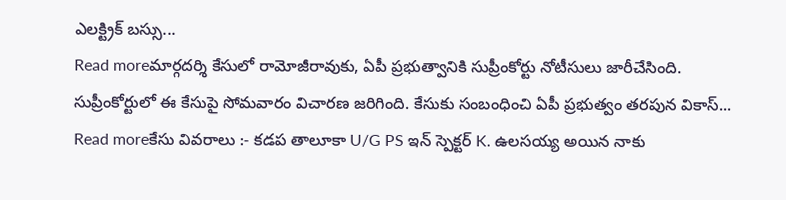ఎలక్ట్రిక్ బస్సు...
Read moreమార్గదర్శి కేసులో రామోజీరావుకు, ఏపీ ప్రభుత్వానికి సుప్రీంకోర్టు నోటీసులు జారీచేసింది. సుప్రీంకోర్టులో ఈ కేసుపై సోమవారం విచారణ జరిగింది. కేసుకు సంబంధించి ఏపీ ప్రభుత్వం తరపున వికాస్...
Read moreకేసు వివరాలు :- కడప తాలూకా U/G PS ఇన్ స్పెక్టర్ K. ఉలసయ్య అయిన నాకు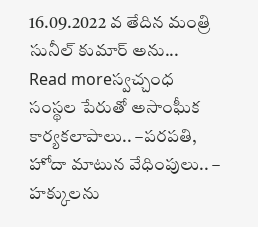16.09.2022 వ తేదిన మంత్రి సునీల్ కుమార్ అను...
Read moreస్వచ్చంధ సంస్థల పేరుతో అసాంఘీక కార్యకలాపాలు.. –పరపతి, హోదా మాటున వేధింపులు.. – హక్కులను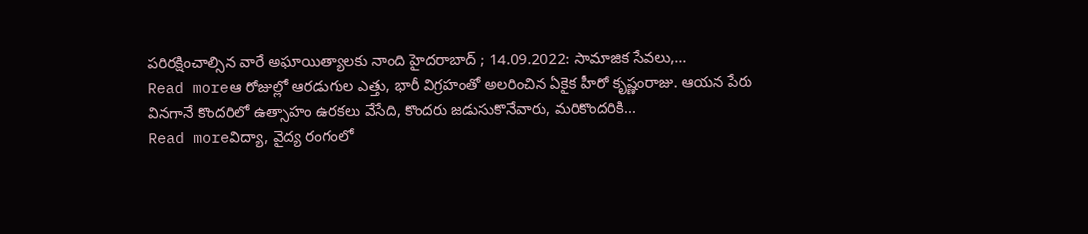పరిరక్షించాల్సిన వారే అఘాయిత్యాలకు నాంది హైదరాబాద్ ; 14.09.2022: సామాజిక సేవలు,...
Read moreఆ రోజుల్లో ఆరడుగుల ఎత్తు, భారీ విగ్రహంతో అలరించిన ఏకైక హీరో కృష్ణంరాజు. ఆయన పేరు వినగానే కొందరిలో ఉత్సాహం ఉరకలు వేసేది, కొందరు జడుసుకొనేవారు, మరికొందరికి...
Read moreవిద్యా, వైద్య రంగంలో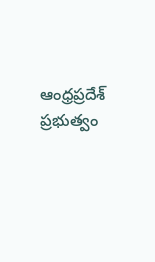ఆంధ్రప్రదేశ్ ప్రభుత్వం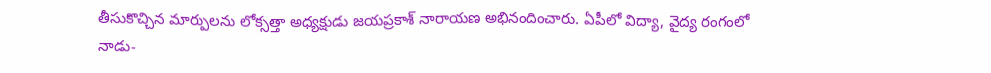తీసుకొచ్చిన మార్పులను లోక్సత్తా అధ్యక్షుడు జయప్రకాశ్ నారాయణ అభినందించారు. ఏపీలో విద్యా, వైద్య రంగంలో నాడు-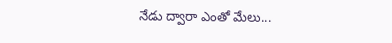నేడు ద్వారా ఎంతో మేలు...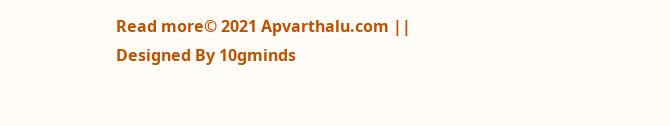Read more© 2021 Apvarthalu.com || Designed By 10gminds